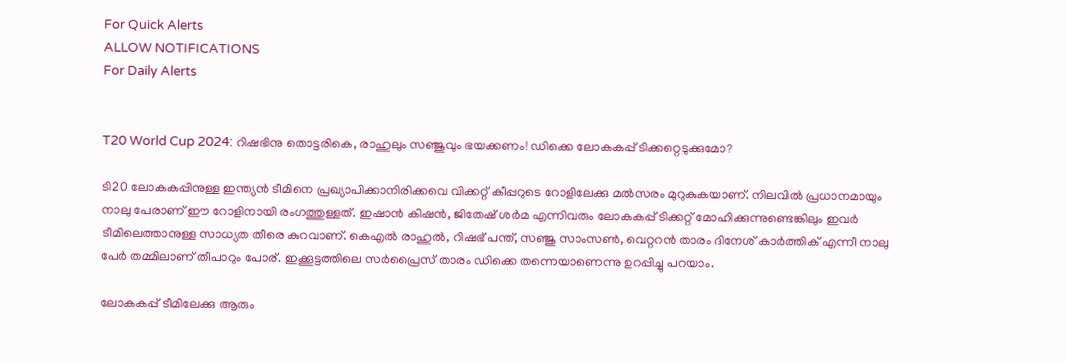For Quick Alerts
ALLOW NOTIFICATIONS
For Daily Alerts


T20 World Cup 2024: റിഷഭിനു തൊട്ടരികെ, രാഹുലും സഞ്ജുവും ഭയക്കണം! ഡിക്കെ ലോകകപ്പ് ടിക്കറ്റെടുക്കുമോ?

ടി20 ലോകകപ്പിനുള്ള ഇന്ത്യന്‍ ടീമിനെ പ്രഖ്യാപിക്കാനിരിക്കവെ വിക്കറ്റ് കീപ്പറുടെ റോളിലേക്കു മല്‍സരം മുറുകുകയാണ്. നിലവില്‍ പ്രധാനമായും നാലു പേരാണ് ഈ റോളിനായി രംഗത്തുള്ളത്. ഇഷാന്‍ കിഷന്‍, ജിതേഷ് ശര്‍മ എന്നിവരും ലോകകപ്പ് ടിക്കറ്റ് മോഹിക്കുന്നുണ്ടെങ്കിലും ഇവര്‍ ടീമിലെത്താനുള്ള സാധ്യത തീരെ കുറവാണ്. കെഎല്‍ രാഹുല്‍, റിഷഭ് പന്ത്, സഞ്ജു സാംസണ്‍, വെറ്ററന്‍ താരം ദിനേശ് കാര്‍ത്തിക് എന്നീ നാലു പേര്‍ തമ്മിലാണ് തീപാറും പോര്. ഇക്കൂട്ടത്തിലെ സര്‍പ്രൈസ് താരം ഡിക്കെ തന്നെയാണെന്നു ഉറപ്പിച്ചു പറയാം.

ലോകകപ്പ് ടീമിലേക്കു ആരും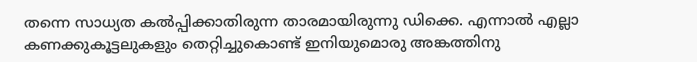തന്നെ സാധ്യത കല്‍പ്പിക്കാതിരുന്ന താരമായിരുന്നു ഡിക്കെ. എന്നാല്‍ എല്ലാ കണക്കുകൂട്ടലുകളും തെറ്റിച്ചുകൊണ്ട് ഇനിയുമൊരു അങ്കത്തിനു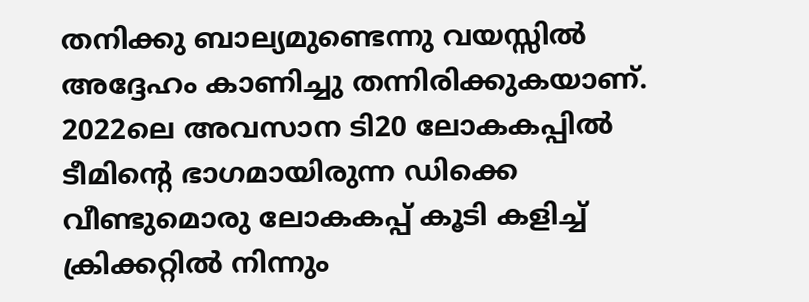തനിക്കു ബാല്യമുണ്ടെന്നു വയസ്സില്‍ അദ്ദേഹം കാണിച്ചു തന്നിരിക്കുകയാണ്. 2022ലെ അവസാന ടി20 ലോകകപ്പില്‍ ടീമിന്റെ ഭാഗമായിരുന്ന ഡിക്കെ വീണ്ടുമൊരു ലോകകപ്പ് കൂടി കളിച്ച് ക്രിക്കറ്റില്‍ നിന്നും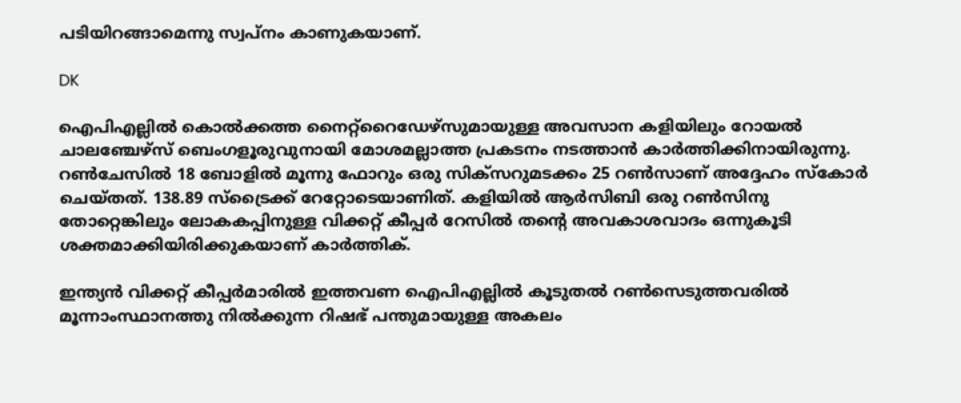പടിയിറങ്ങാമെന്നു സ്വപ്‌നം കാണുകയാണ്.

DK

ഐപിഎല്ലില്‍ കൊല്‍ക്കത്ത നൈറ്റ്‌റൈഡേഴ്‌സുമായുള്ള അവസാന കളിയിലും റോയല്‍ ചാലഞ്ചേഴ്സ് ബെംഗളൂരുവുനായി മോശമല്ലാത്ത പ്രകടനം നടത്താന്‍ കാര്‍ത്തിക്കിനായിരുന്നു. റണ്‍ചേസില്‍ 18 ബോളില്‍ മൂന്നു ഫോറും ഒരു സിക്‌സറുമടക്കം 25 റണ്‍സാണ് അദ്ദേഹം സ്‌കോര്‍ ചെയ്തത്. 138.89 സ്‌ട്രൈക്ക് റേറ്റോടെയാണിത്. കളിയില്‍ ആര്‍സിബി ഒരു റണ്‍സിനു തോറ്റെങ്കിലും ലോകകപ്പിനുള്ള വിക്കറ്റ് കീപ്പര്‍ റേസില്‍ തന്റെ അവകാശവാദം ഒന്നുകൂടി ശക്തമാക്കിയിരിക്കുകയാണ് കാര്‍ത്തിക്.

ഇന്ത്യന്‍ വിക്കറ്റ് കീപ്പര്‍മാരില്‍ ഇത്തവണ ഐപിഎല്ലില്‍ കൂടുതല്‍ റണ്‍സെടുത്തവരില്‍ മൂന്നാംസ്ഥാനത്തു നില്‍ക്കുന്ന റിഷഭ് പന്തുമായുള്ള അകലം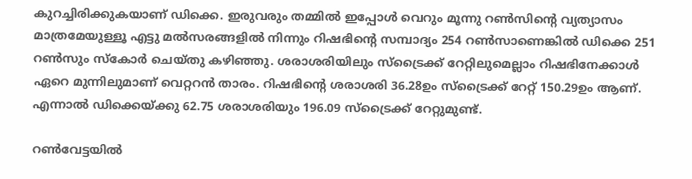കുറച്ചിരിക്കുകയാണ് ഡിക്കെ. ഇരുവരും തമ്മില്‍ ഇപ്പോള്‍ വെറും മൂന്നു റണ്‍സിന്റെ വ്യത്യാസം മാത്രമേയുള്ളൂ എട്ടു മല്‍സരങ്ങളില്‍ നിന്നും റിഷഭിന്റെ സമ്പാദ്യം 254 റണ്‍സാണെങ്കില്‍ ഡിക്കെ 251 റണ്‍സും സ്‌കോര്‍ ചെയ്തു കഴിഞ്ഞു. ശരാശരിയിലും സ്‌ട്രൈക്ക് റേറ്റിലുമെല്ലാം റിഷഭിനേക്കാള്‍ ഏറെ മുന്നിലുമാണ് വെറ്ററന്‍ താരം. റിഷഭിന്റെ ശരാശരി 36.28ഉം സ്‌ട്രൈക്ക് റേറ്റ് 150.29ഉം ആണ്. എന്നാല്‍ ഡിക്കെയ്ക്കു 62.75 ശരാശരിയും 196.09 സ്‌ട്രൈക്ക് റേറ്റുമുണ്ട്.

റണ്‍വേട്ടയില്‍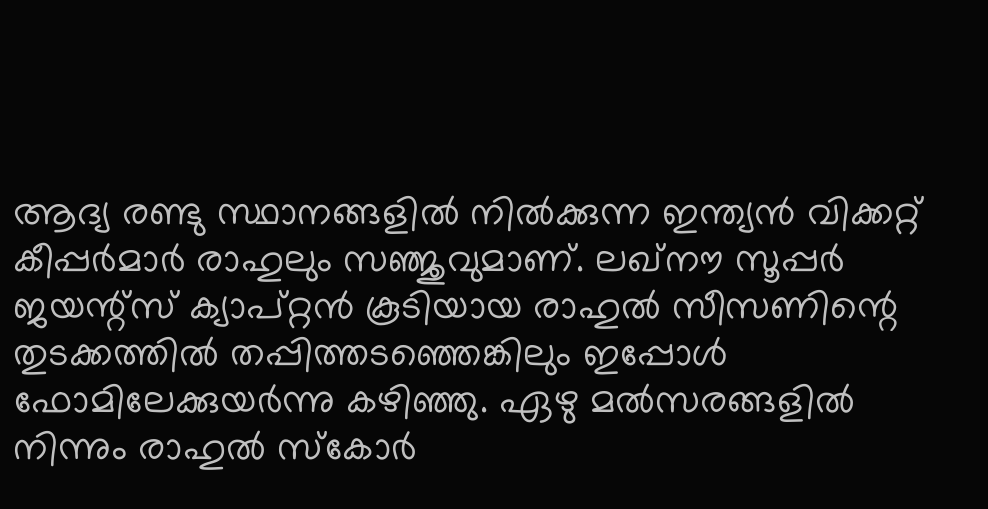ആദ്യ രണ്ടു സ്ഥാനങ്ങളില്‍ നില്‍ക്കുന്ന ഇന്ത്യന്‍ വിക്കറ്റ് കീപ്പര്‍മാര്‍ രാഹുലും സഞ്ജുവുമാണ്. ലഖ്‌നൗ സൂപ്പര്‍ ജയന്റ്‌സ് ക്യാപ്റ്റന്‍ കൂടിയായ രാഹുല്‍ സീസണിന്റെ തുടക്കത്തില്‍ തപ്പിത്തടഞ്ഞെങ്കിലും ഇപ്പോള്‍ ഫോമിലേക്കുയര്‍ന്നു കഴിഞ്ഞു. ഏഴു മല്‍സരങ്ങളില്‍ നിന്നും രാഹുല്‍ സ്‌കോര്‍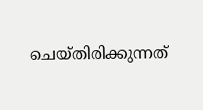ചെയ്തിരിക്കുന്നത്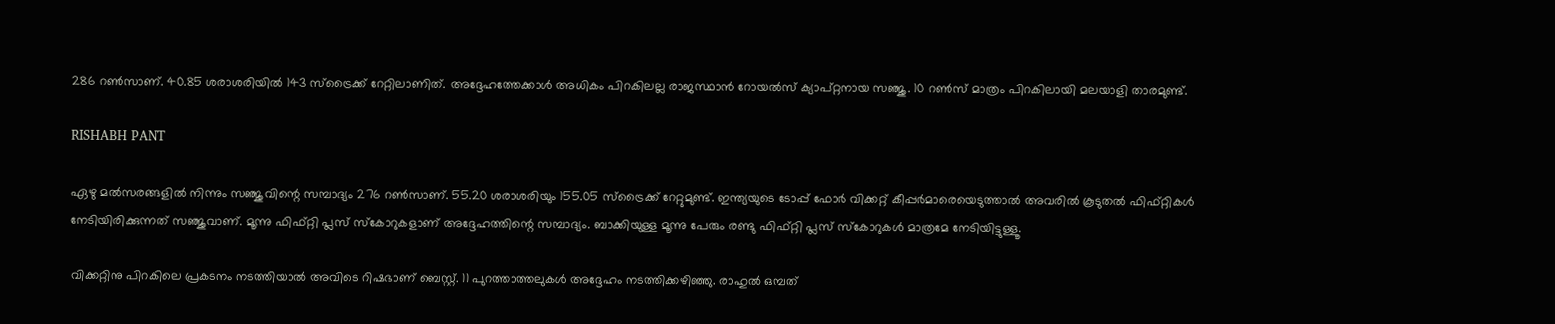286 റണ്‍സാണ്. 40.85 ശരാശരിയില്‍ 143 സ്‌ട്രൈക്ക് റേറ്റിലാണിത്. അദ്ദേഹത്തേക്കാള്‍ അധികം പിറകിലല്ല രാജസ്ഥാന്‍ റോയല്‍സ് ക്യാപ്റ്റനായ സഞ്ജു. 10 റണ്‍സ് മാത്രം പിറകിലായി മലയാളി താരമുണ്ട്.

RISHABH PANT

ഏഴു മല്‍സരങ്ങളില്‍ നിന്നും സഞ്ജുവിന്റെ സമ്പാദ്യം 276 റണ്‍സാണ്. 55.20 ശരാശരിയും 155.05 സ്‌ട്രൈക്ക് റേറ്റുമുണ്ട്. ഇന്ത്യയുടെ ടോപ്പ് ഫോര്‍ വിക്കറ്റ് കീപ്പര്‍മാരെയെടുത്താല്‍ അവരില്‍ കൂടുതല്‍ ഫിഫ്റ്റികള്‍ നേടിയിരിക്കുന്നത് സഞ്ജുവാണ്. മൂന്നു ഫിഫ്റ്റി പ്ലസ് സ്‌കോറുകളാണ് അദ്ദേഹത്തിന്റെ സമ്പാദ്യം. ബാക്കിയുള്ള മൂന്നു പേരും രണ്ടു ഫിഫ്റ്റി പ്ലസ് സ്‌കോറുകള്‍ മാത്രമേ നേടിയിട്ടുള്ളൂ.

വിക്കറ്റിനു പിറകിലെ പ്രകടനം നടത്തിയാല്‍ അവിടെ റിഷഭാണ് ബെസ്റ്റ്. 11 പുറത്താത്തലുകള്‍ അദ്ദേഹം നടത്തിക്കഴിഞ്ഞു. രാഹുല്‍ ഒമ്പത്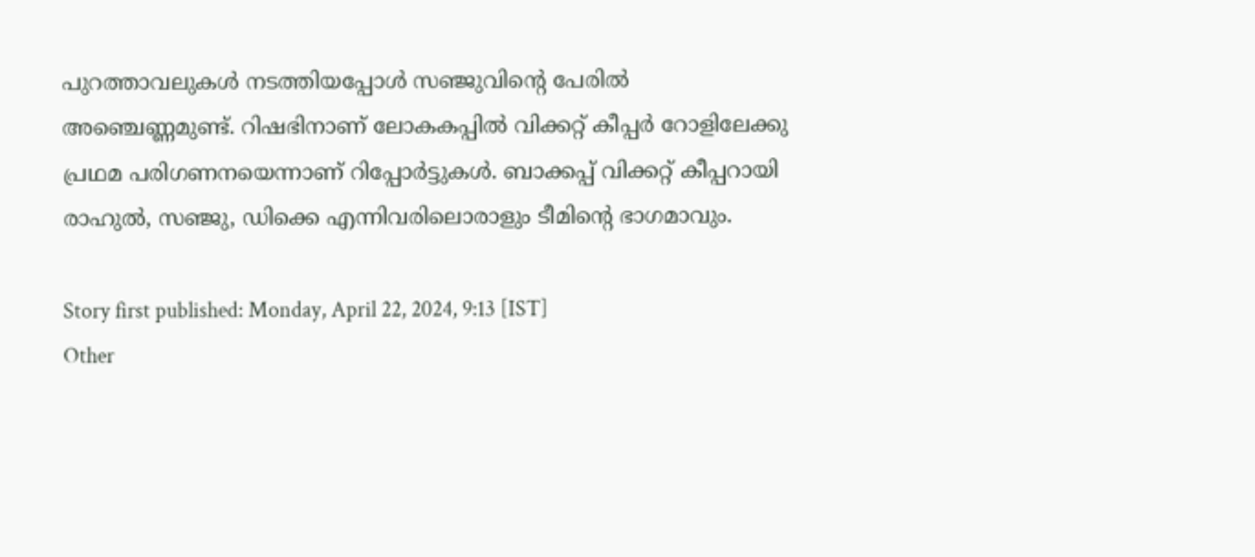പുറത്താവലുകള്‍ നടത്തിയപ്പോള്‍ സഞ്ജുവിന്റെ പേരില്‍ അഞ്ചെണ്ണമുണ്ട്. റിഷഭിനാണ് ലോകകപ്പില്‍ വിക്കറ്റ് കീപ്പര്‍ റോളിലേക്കു പ്രഥമ പരിഗണനയെന്നാണ് റിപ്പോര്‍ട്ടുകള്‍. ബാക്കപ്പ് വിക്കറ്റ് കീപ്പറായി രാഹുല്‍, സഞ്ജു, ഡിക്കെ എന്നിവരിലൊരാളും ടീമിന്റെ ഭാഗമാവും.

Story first published: Monday, April 22, 2024, 9:13 [IST]
Other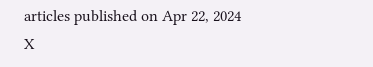articles published on Apr 22, 2024
X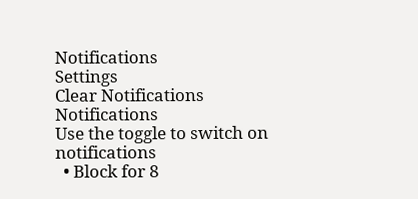Notifications
Settings
Clear Notifications
Notifications
Use the toggle to switch on notifications
  • Block for 8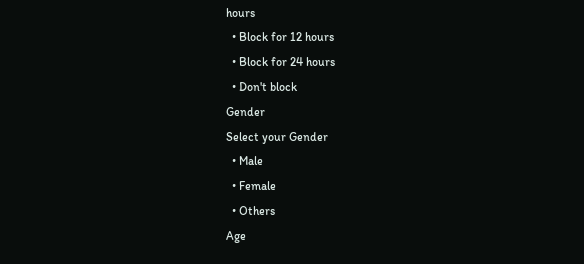hours
  • Block for 12 hours
  • Block for 24 hours
  • Don't block
Gender
Select your Gender
  • Male
  • Female
  • Others
Age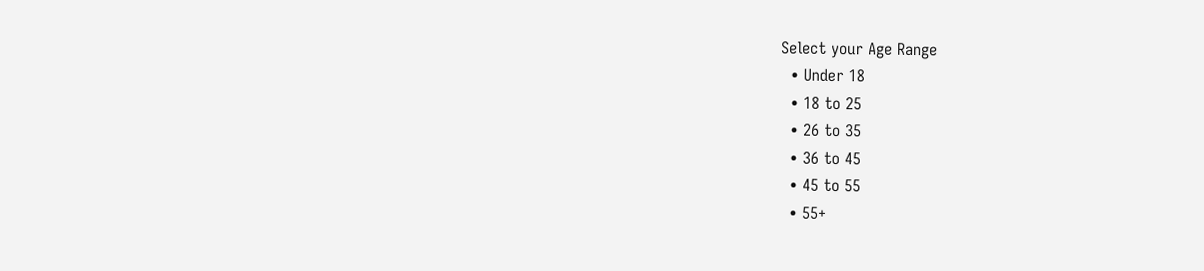Select your Age Range
  • Under 18
  • 18 to 25
  • 26 to 35
  • 36 to 45
  • 45 to 55
  • 55+